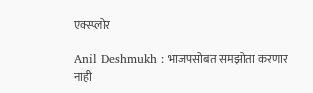एक्स्प्लोर

Anil Deshmukh : भाजपसोबत समझोता करणार नाही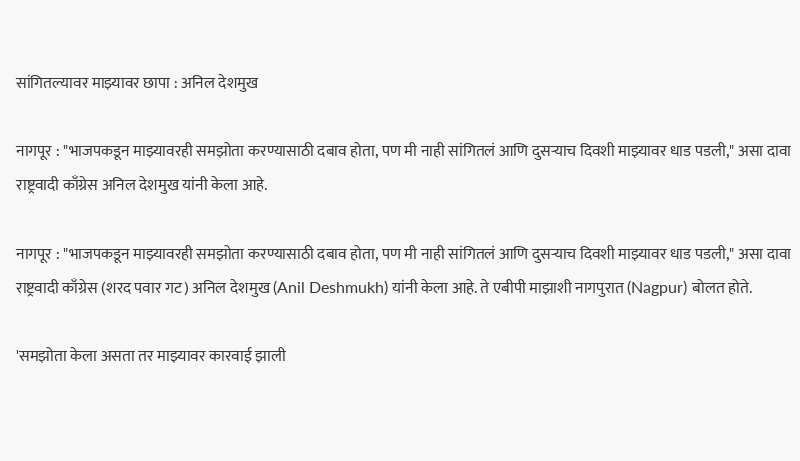सांगितल्यावर माझ्यावर छापा : अनिल देशमुख

नागपूर : "भाजपकडून माझ्यावरही समझोता करण्यासाठी दबाव होता, पण मी नाही सांगितलं आणि दुसऱ्याच दिवशी माझ्यावर धाड पडली," असा दावा राष्ट्रवादी काँग्रेस अनिल देशमुख यांनी केला आहे.

नागपूर : "भाजपकडून माझ्यावरही समझोता करण्यासाठी दबाव होता, पण मी नाही सांगितलं आणि दुसऱ्याच दिवशी माझ्यावर धाड पडली," असा दावा राष्ट्रवादी काँग्रेस (शरद पवार गट) अनिल देशमुख (Anil Deshmukh) यांनी केला आहे. ते एबीपी माझाशी नागपुरात (Nagpur) बोलत होते.

'समझोता केला असता तर माझ्यावर कारवाई झाली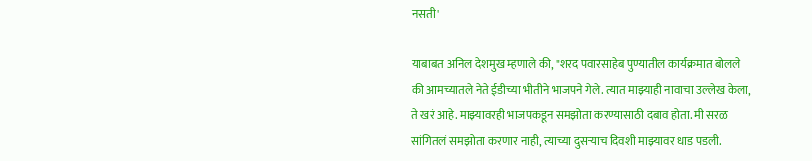नसती'

याबाबत अनिल देशमुख म्हणाले की, "शरद पवारसाहेब पुण्यातील कार्यक्रमात बोलले की आमच्यातले नेते ईडीच्या भीतीने भाजपने गेले. त्यात माझ्याही नावाचा उल्लेख केला, ते खरं आहे. माझ्यावरही भाजपकडून समझोता करण्यासाठी दबाव होता. मी सरळ सांगितलं समझोता करणार नाही, त्याच्या दुसऱ्याच दिवशी माझ्यावर धाड पडली.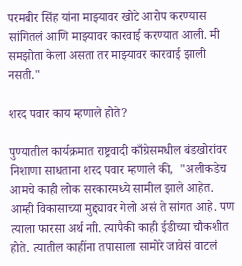परमबीर सिंह यांना माझ्यावर खोटे आरोप करण्यास सांगितलं आणि माझ्यावर कारवाई करण्यात आली. मी समझोता केला असता तर माझ्यावर कारवाई झाली नसती."

शरद पवार काय म्हणाले होते?

पुण्यातील कार्यक्रमात राष्ट्रवादी काँग्रेसमधील बंडखोरांवर निशाणा साधताना शरद पवार म्हणाले की,  "अलीकडेच आमचे काही लोक सरकारमध्ये सामील झाले आहेत. आम्ही विकासाच्या मुद्द्यावर गेलो असं ते सांगत आहे. पण त्याला फारसा अर्थ नाी. त्यापैकी काही ईडीच्या चौकशीत होते. त्यातील काहींना तपासाला सामोरे जावेसं वाटलं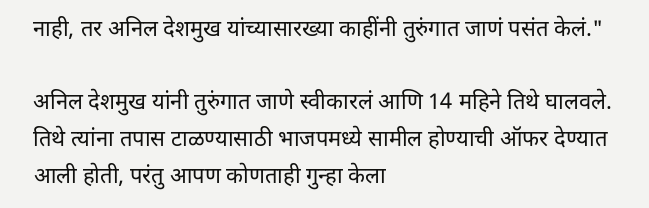नाही, तर अनिल देशमुख यांच्यासारख्या काहींनी तुरुंगात जाणं पसंत केलं."

अनिल देशमुख यांनी तुरुंगात जाणे स्वीकारलं आणि 14 महिने तिथे घालवले. तिथे त्यांना तपास टाळण्यासाठी भाजपमध्ये सामील होण्याची ऑफर देण्यात आली होती, परंतु आपण कोणताही गुन्हा केला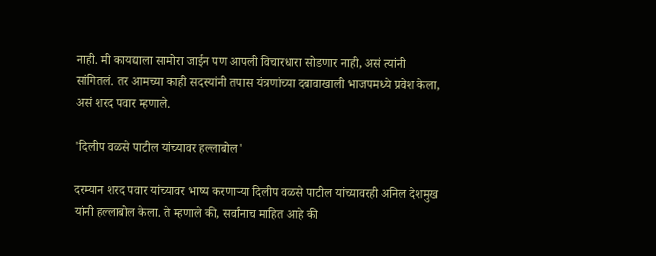नाही. मी कायद्याला सामोरा जाईन पण आपली विचारधारा सोडणार नाही, असं त्यांनी सांगितलं. तर आमच्या काही सदस्यांनी तपास यंत्रणांच्या दबावाखाली भाजपमध्ये प्रवेश केला, असं शरद पवार म्हणाले.

'दिलीप वळसे पाटील यांच्यावर हल्लाबोल'

दरम्यान शरद पवार यांच्यावर भाष्य करणाऱ्या दिलीप वळसे पाटील यांच्यावरही अनिल देशमुख यांनी हल्लाबोल केला. ते म्हणाले की, सर्वांनाच माहित आहे की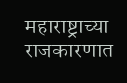महाराष्ट्राच्या राजकारणात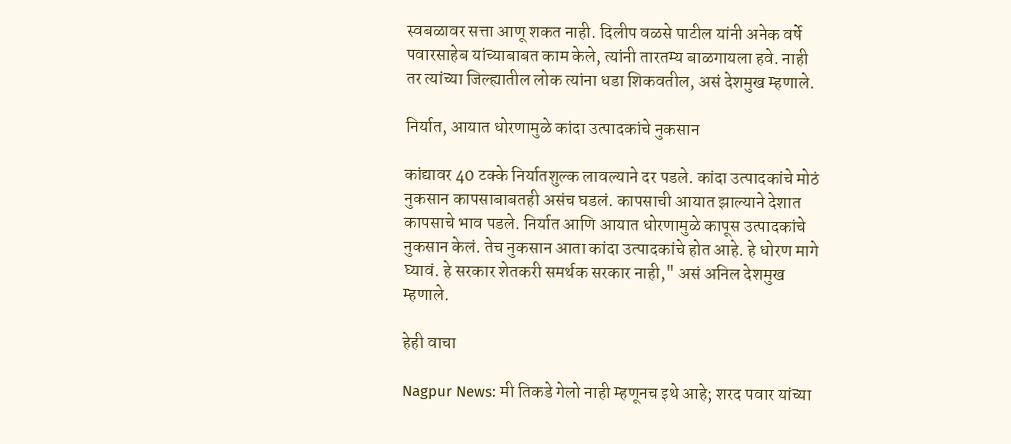स्वबळावर सत्ता आणू शकत नाही. दिलीप वळसे पाटील यांनी अनेक वर्षे पवारसाहेब यांच्याबाबत काम केले, त्यांनी तारतम्य बाळगायला हवे. नाही तर त्यांच्या जिल्ह्यातील लोक त्यांना धडा शिकवतील, असं देशमुख म्हणाले.

निर्यात, आयात धोरणामुळे कांदा उत्पादकांचे नुकसान

कांद्यावर 40 टक्के निर्यातशुल्क लावल्याने दर पडले. कांदा उत्पादकांचे मोठं नुकसान कापसाबाबतही असंच घडलं. कापसाची आयात झाल्याने देशात कापसाचे भाव पडले. निर्यात आणि आयात धोरणामुळे कापूस उत्पादकांचे नुकसान केलं. तेच नुकसान आता कांदा उत्पादकांचे होत आहे. हे धोरण मागे घ्यावं. हे सरकार शेतकरी समर्थक सरकार नाही," असं अनिल देशमुख म्हणाले.

हेही वाचा

Nagpur News: मी तिकडे गेलो नाही म्हणूनच इथे आहे; शरद पवार यांच्या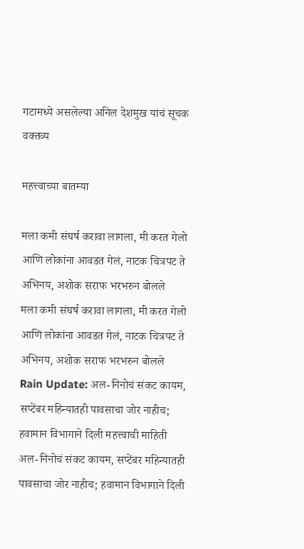गटामध्ये असलेल्या अनिल देशमुख यांचं सूचक वक्तव्य

महत्त्वाच्या बातम्या

मला कमी संघर्ष करावा लागला, मी करत गेलो आणि लोकांना आवडत गेलं, नाटक चित्रपट ते अभिनय, अशोक सराफ भरभरुन बोलले
मला कमी संघर्ष करावा लागला, मी करत गेलो आणि लोकांना आवडत गेलं, नाटक चित्रपट ते अभिनय, अशोक सराफ भरभरुन बोलले
Rain Update: अल-निनोचं संकट कायम, सप्टेंबर महिन्यातही पावसाचा जोर नाहीच; हवामान विभागाने दिली महत्त्वाची माहिती
अल-निनोचं संकट कायम, सप्टेंबर महिन्यातही पावसाचा जोर नाहीच; हवामान विभागाने दिली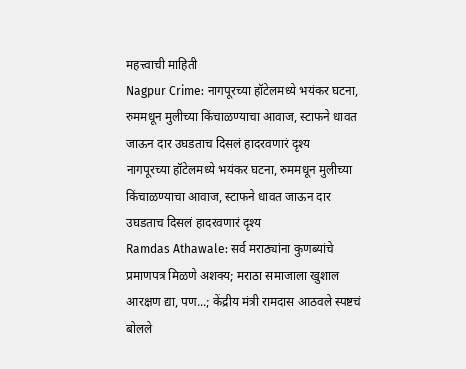महत्त्वाची माहिती
Nagpur Crime: नागपूरच्या हॉटेलमध्ये भयंकर घटना, रुममधून मुलीच्या किंचाळण्याचा आवाज, स्टाफने धावत जाऊन दार उघडताच दिसलं हादरवणारं दृश्य
नागपूरच्या हॉटेलमध्ये भयंकर घटना, रुममधून मुलीच्या किंचाळण्याचा आवाज, स्टाफने धावत जाऊन दार उघडताच दिसलं हादरवणारं दृश्य
Ramdas Athawale: सर्व मराठ्यांना कुणब्यांचे प्रमाणपत्र मिळणे अशक्य; मराठा समाजाला खुशाल आरक्षण द्या, पण...; केंद्रीय मंत्री रामदास आठवले स्पष्टचं बोलले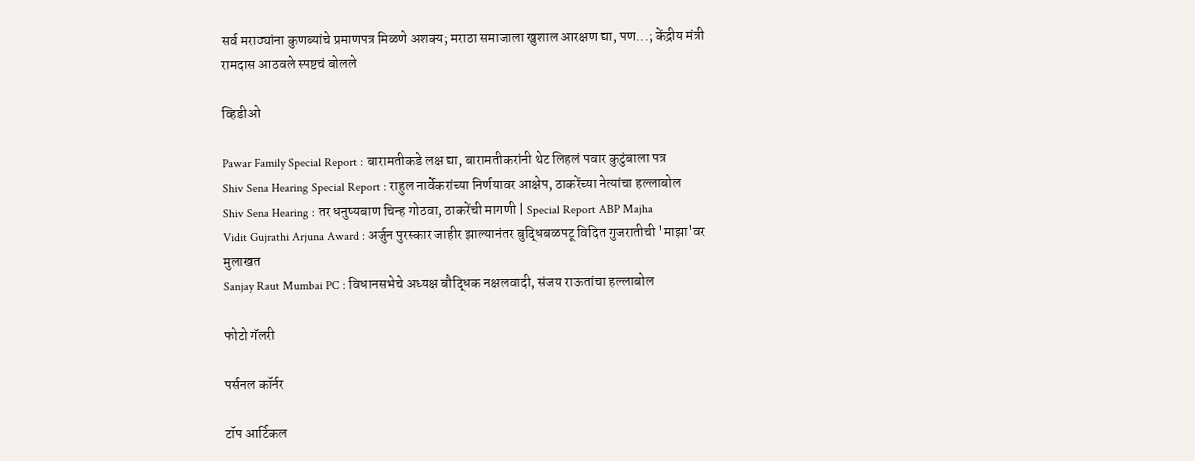सर्व मराठ्यांना कुणब्यांचे प्रमाणपत्र मिळणे अशक्य; मराठा समाजाला खुशाल आरक्षण द्या, पण...; केंद्रीय मंत्री रामदास आठवले स्पष्टचं बोलले

व्हिडीओ

Pawar Family Special Report : बारामतीकडे लक्ष द्या, बारामतीकरांनी थेट लिहलं पवार कुटुंबाला पत्र
Shiv Sena Hearing Special Report : राहुल नार्वेकरांच्या निर्णयावर आक्षेप, ठाकरेंच्या नेत्यांचा हल्लाबोल
Shiv Sena Hearing : तर धनुष्यबाण चिन्ह गोठवा, ठाकरेंची मागणी | Special Report ABP Majha
Vidit Gujrathi Arjuna Award : अर्जुन पुरस्कार जाहीर झाल्यानंतर बुद्धिबळपटू विदित गुजरातीची 'माझा'वर मुलाखत
Sanjay Raut Mumbai PC : विधानसभेचे अध्यक्ष बौद्धिक नक्षलवादी, संजय राऊतांचा हल्लाबोल

फोटो गॅलरी

पर्सनल कॉर्नर

टॉप आर्टिकल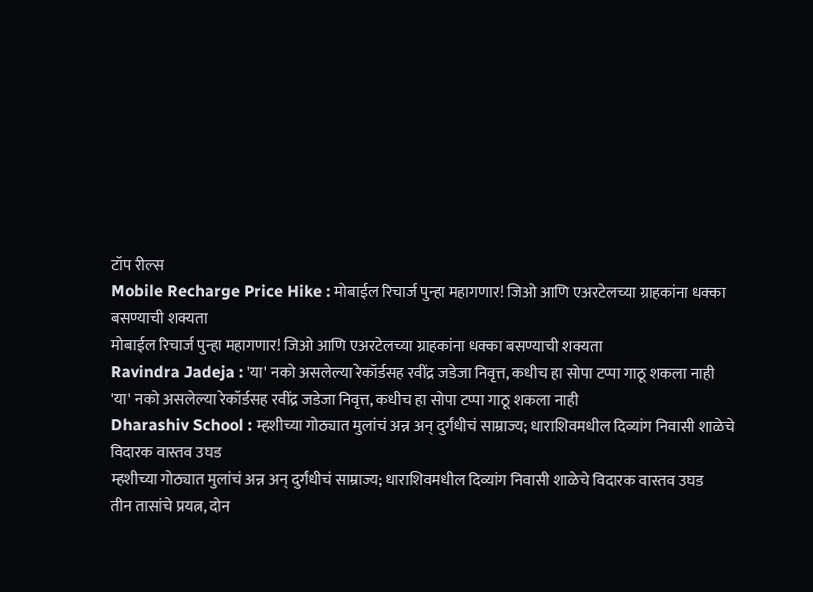टॉप रील्स
Mobile Recharge Price Hike : मोबाईल रिचार्ज पुन्हा महागणार! जिओ आणि एअरटेलच्या ग्राहकांना धक्का बसण्याची शक्यता
मोबाईल रिचार्ज पुन्हा महागणार! जिओ आणि एअरटेलच्या ग्राहकांना धक्का बसण्याची शक्यता
Ravindra Jadeja : 'या' नको असलेल्या रेकॉर्डसह रवींद्र जडेजा निवृत्त, कधीच हा सोपा टप्पा गाठू शकला नाही
'या' नको असलेल्या रेकॉर्डसह रवींद्र जडेजा निवृत्त, कधीच हा सोपा टप्पा गाठू शकला नाही
Dharashiv School : म्हशीच्या गोठ्यात मुलांचं अन्न अन् दुर्गंधीचं साम्राज्य; धाराशिवमधील दिव्यांग निवासी शाळेचे विदारक वास्तव उघड
म्हशीच्या गोठ्यात मुलांचं अन्न अन् दुर्गंधीचं साम्राज्य; धाराशिवमधील दिव्यांग निवासी शाळेचे विदारक वास्तव उघड
तीन तासांचे प्रयत्न, दोन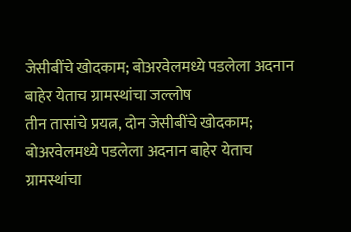जेसीबींचे खोदकाम; बोअरवेलमध्ये पडलेला अदनान बाहेर येताच ग्रामस्थांचा जल्लोष
तीन तासांचे प्रयत्न, दोन जेसीबींचे खोदकाम; बोअरवेलमध्ये पडलेला अदनान बाहेर येताच ग्रामस्थांचा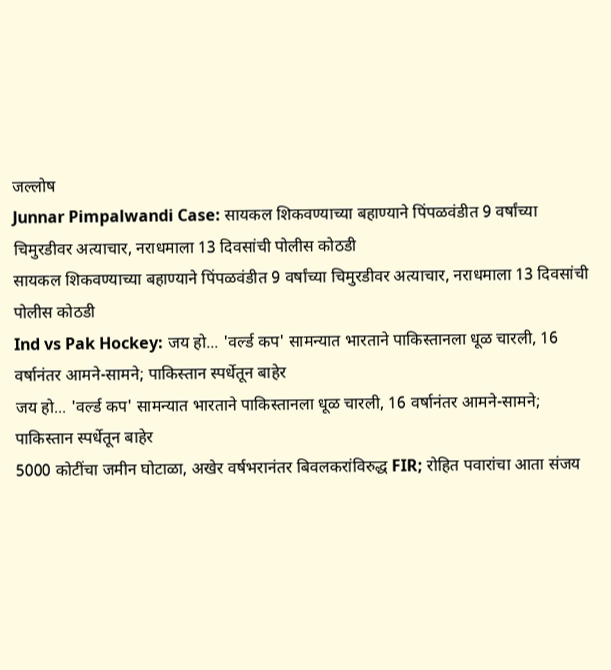जल्लोष
Junnar Pimpalwandi Case: सायकल शिकवण्याच्या बहाण्याने पिंपळवंडीत 9 वर्षांच्या चिमुरडीवर अत्याचार, नराधमाला 13 दिवसांची पोलीस कोठडी
सायकल शिकवण्याच्या बहाण्याने पिंपळवंडीत 9 वर्षांच्या चिमुरडीवर अत्याचार, नराधमाला 13 दिवसांची पोलीस कोठडी
Ind vs Pak Hockey: जय हो... 'वर्ल्ड कप' सामन्यात भारताने पाकिस्तानला धूळ चारली, 16 वर्षानंतर आमने-सामने; पाकिस्तान स्पर्धेतून बाहेर
जय हो... 'वर्ल्ड कप' सामन्यात भारताने पाकिस्तानला धूळ चारली, 16 वर्षानंतर आमने-सामने; पाकिस्तान स्पर्धेतून बाहेर
5000 कोटींचा जमीन घोटाळा, अखेर वर्षभरानंतर बिवलकरांविरुद्ध FIR; रोहित पवारांचा आता संजय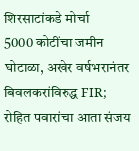शिरसाटांकडे मोर्चा
5000 कोटींचा जमीन घोटाळा, अखेर वर्षभरानंतर बिवलकरांविरुद्ध FIR; रोहित पवारांचा आता संजय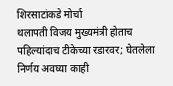शिरसाटांकडे मोर्चा
थलापती विजय मुख्यमंत्री होताच पहिल्यांदाच टीकेच्या रडारवर; घेतलेला निर्णय अवघ्या काही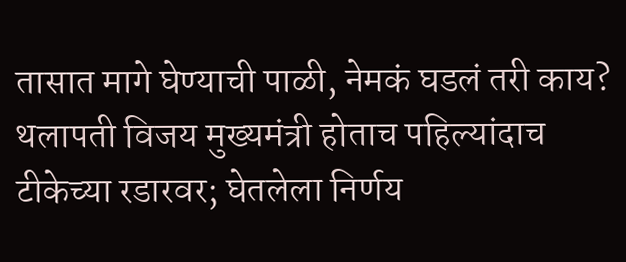तासात मागे घेण्याची पाळी, नेमकं घडलं तरी काय?
थलापती विजय मुख्यमंत्री होताच पहिल्यांदाच टीकेच्या रडारवर; घेतलेला निर्णय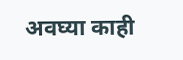अवघ्या काही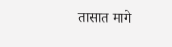तासात मागे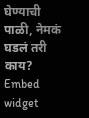घेण्याची पाळी, नेमकं घडलं तरी काय?
Embed widget